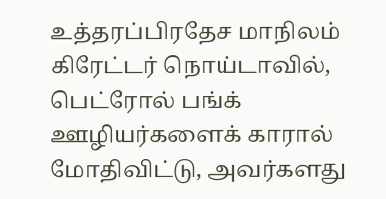உத்தரப்பிரதேச மாநிலம் கிரேட்டர் நொய்டாவில், பெட்ரோல் பங்க் ஊழியர்களைக் காரால் மோதிவிட்டு, அவர்களது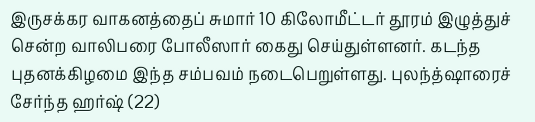இருசக்கர வாகனத்தைப் சுமார் 10 கிலோமீட்டர் தூரம் இழுத்துச் சென்ற வாலிபரை போலீஸார் கைது செய்துள்ளனர். கடந்த புதனக்கிழமை இந்த சம்பவம் நடைபெறுள்ளது. புலந்த்ஷாரைச் சேர்ந்த ஹர்ஷ் (22)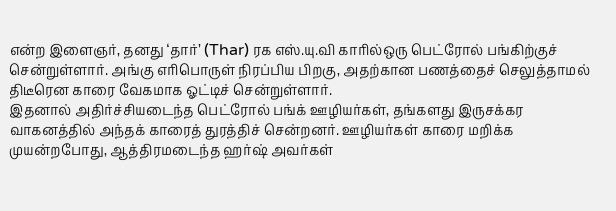என்ற இளைஞர், தனது ‘தார்’ (Thar) ரக எஸ்.யு.வி காரில்ஒரு பெட்ரோல் பங்கிற்குச் சென்றுள்ளார். அங்கு எரிபொருள் நிரப்பிய பிறகு, அதற்கான பணத்தைச் செலுத்தாமல் திடீரென காரை வேகமாக ஓட்டிச் சென்றுள்ளார்.
இதனால் அதிர்ச்சியடைந்த பெட்ரோல் பங்க் ஊழியர்கள், தங்களது இருசக்கர வாகனத்தில் அந்தக் காரைத் துரத்திச் சென்றனர். ஊழியர்கள் காரை மறிக்க முயன்றபோது, ஆத்திரமடைந்த ஹர்ஷ் அவர்கள்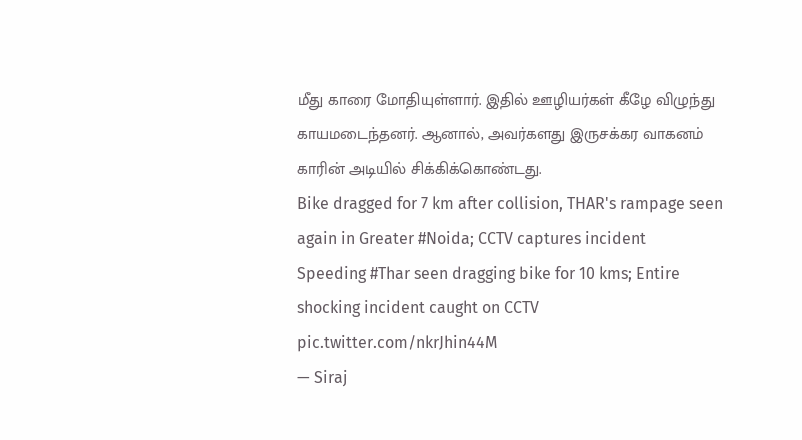மீது காரை மோதியுள்ளார். இதில் ஊழியர்கள் கீழே விழுந்து காயமடைந்தனர். ஆனால், அவர்களது இருசக்கர வாகனம் காரின் அடியில் சிக்கிக்கொண்டது.
Bike dragged for 7 km after collision, THAR's rampage seen again in Greater #Noida; CCTV captures incident
Speeding #Thar seen dragging bike for 10 kms; Entire shocking incident caught on CCTV pic.twitter.com/nkrJhin44M
— Siraj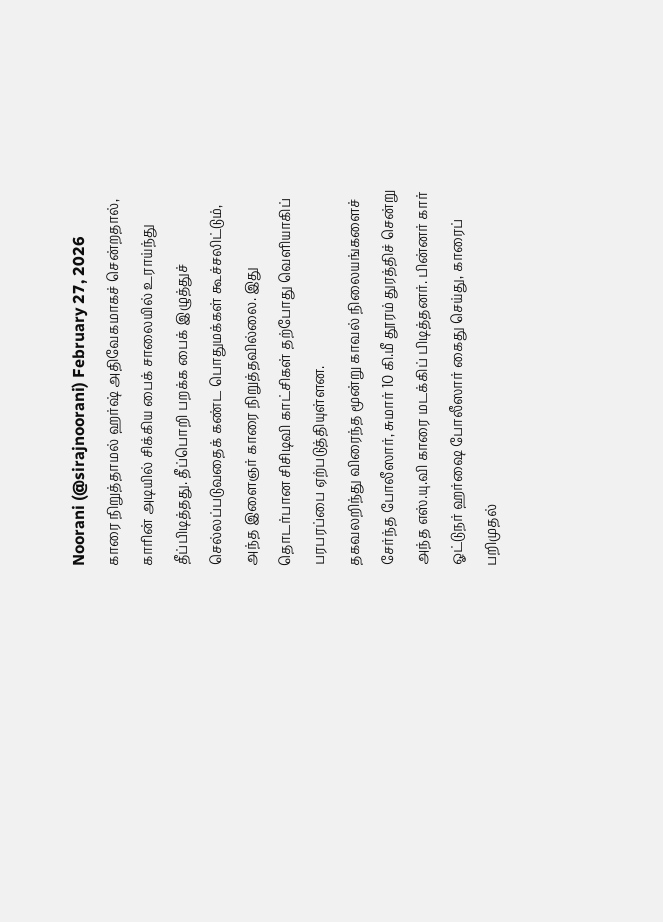Noorani (@sirajnoorani) February 27, 2026
காரை நிறுத்தாமல் ஹர்ஷ் அதிவேகமாகச் சென்றதால், காரின் அடியில் சிக்கிய பைக் சாலையில் உராய்ந்து தீப்பிடித்தது. தீப்பொறி பறக்க பைக் இழுத்துச் செல்லப்படுவதைக் கண்ட பொதுமக்கள் கூச்சலிட்டும், அந்த இளைஞர் காரை நிறுத்தவில்லை. இது தொடர்பான சிசிடிவி காட்சிகள் தற்போது வெளியாகிப் பரபரப்பை ஏற்படுத்தியுள்ளன.
தகவலறிந்து விரைந்த மூன்று காவல் நிலையங்களைச் சேர்ந்த போலீஸார், சுமார் 10 கி.மீ தூரம் துரத்திச் சென்று அந்த எஸ்.யு.வி காரை மடக்கிப் பிடித்தனர். பின்னர் கார் ஓட்டுநர் ஹர்ஷை போலீஸார் கைது செய்து, காரைப் பறிமுதல்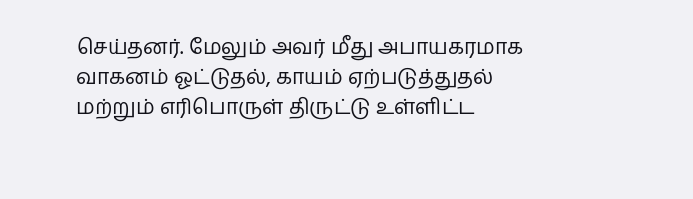செய்தனர். மேலும் அவர் மீது அபாயகரமாக வாகனம் ஓட்டுதல், காயம் ஏற்படுத்துதல் மற்றும் எரிபொருள் திருட்டு உள்ளிட்ட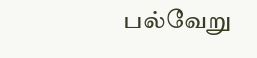பல்வேறு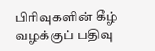பிரிவுகளின் கீழ் வழக்குப் பதிவு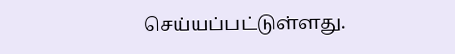செய்யப்பட்டுள்ளது.